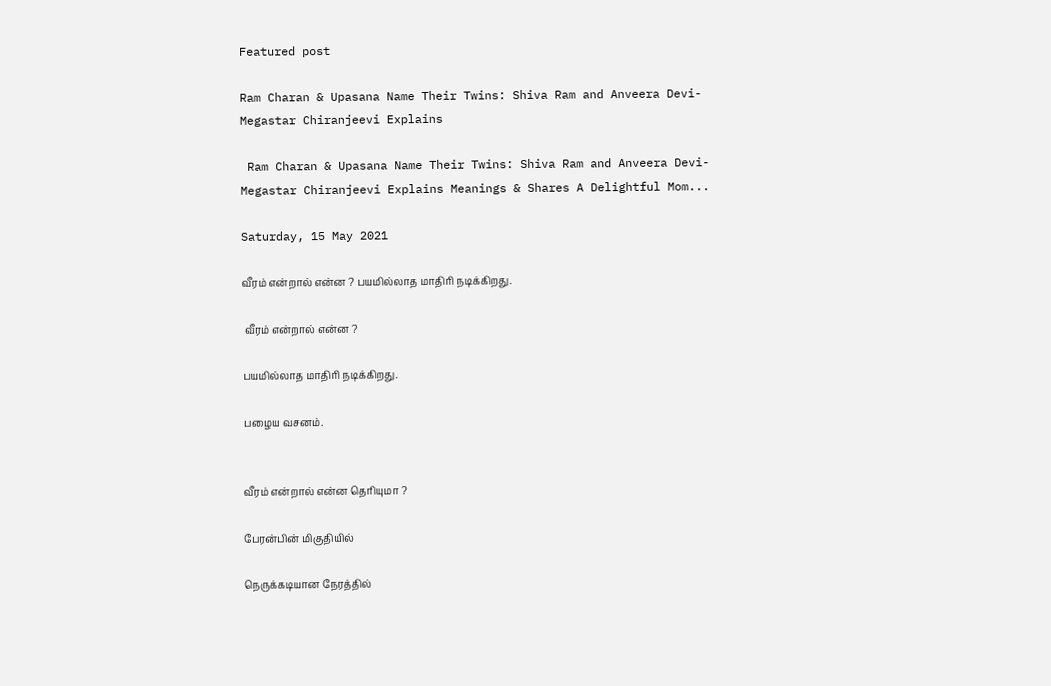Featured post

Ram Charan & Upasana Name Their Twins: Shiva Ram and Anveera Devi- Megastar Chiranjeevi Explains

 Ram Charan & Upasana Name Their Twins: Shiva Ram and Anveera Devi- Megastar Chiranjeevi Explains Meanings & Shares A Delightful Mom...

Saturday, 15 May 2021

வீரம் என்றால் என்ன ? பயமில்லாத மாதிரி நடிக்கிறது.

 வீரம் என்றால் என்ன ?

பயமில்லாத மாதிரி நடிக்கிறது.

பழைய வசனம்.


வீரம் என்றால் என்ன தெரியுமா ?

பேரன்பின் மிகுதியில்

நெருக்கடியான நேரத்தில்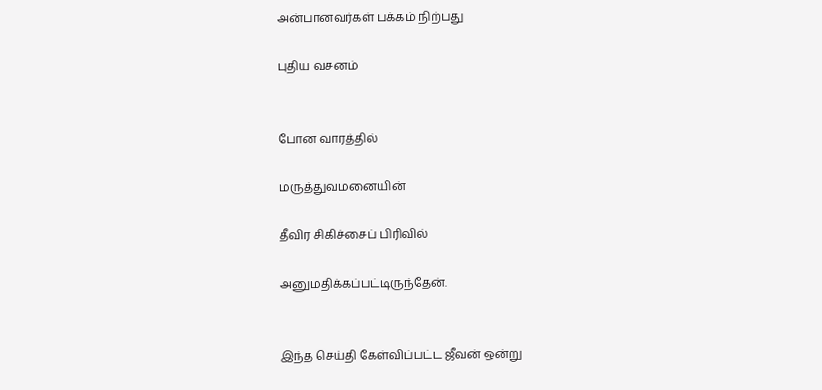அன்பானவர்கள் பக்கம் நிற்பது

புதிய வசனம்


போன வாரத்தில்

மருத்துவமனையின்

தீவிர சிகிச்சைப் பிரிவில்

அனுமதிக்கப்பட்டிருந்தேன்.


இந்த செய்தி கேள்விப்பட்ட ஜீவன் ஒன்று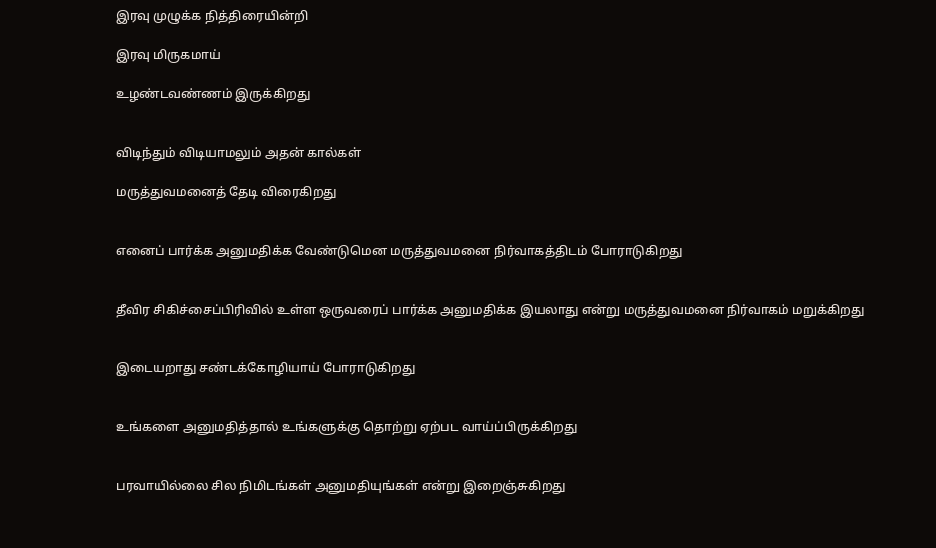இரவு முழுக்க நித்திரையின்றி

இரவு மிருகமாய்

உழண்டவண்ணம் இருக்கிறது


விடிந்தும் விடியாமலும் அதன் கால்கள்

மருத்துவமனைத் தேடி விரைகிறது


எனைப் பார்க்க அனுமதிக்க வேண்டுமென மருத்துவமனை நிர்வாகத்திடம் போராடுகிறது


தீவிர சிகிச்சைப்பிரிவில் உள்ள ஒருவரைப் பார்க்க அனுமதிக்க இயலாது என்று மருத்துவமனை நிர்வாகம் மறுக்கிறது


இடையறாது சண்டக்கோழியாய் போராடுகிறது


உங்களை அனுமதித்தால் உங்களுக்கு தொற்று ஏற்பட வாய்ப்பிருக்கிறது


பரவாயில்லை சில நிமிடங்கள் அனுமதியுங்கள் என்று இறைஞ்சுகிறது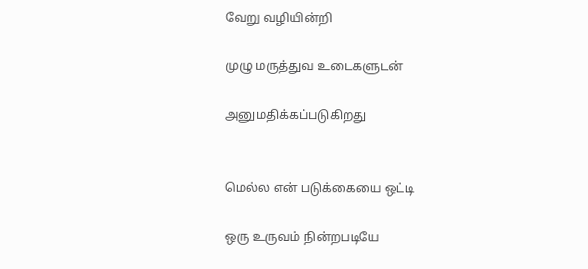வேறு வழியின்றி

முழு மருத்துவ உடைகளுடன்

அனுமதிக்கப்படுகிறது


மெல்ல என் படுக்கையை ஒட்டி

ஒரு உருவம் நின்றபடியே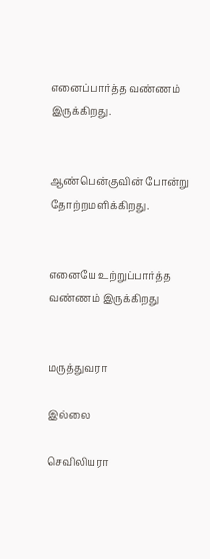எனைப்பார்த்த வண்ணம் இருக்கிறது.


ஆண்பென்குவின் போன்று தோற்றமளிக்கிறது.


எனையே உற்றுப்பார்த்த வண்ணம் இருக்கிறது


மருத்துவரா

இல்லை

செவிலியரா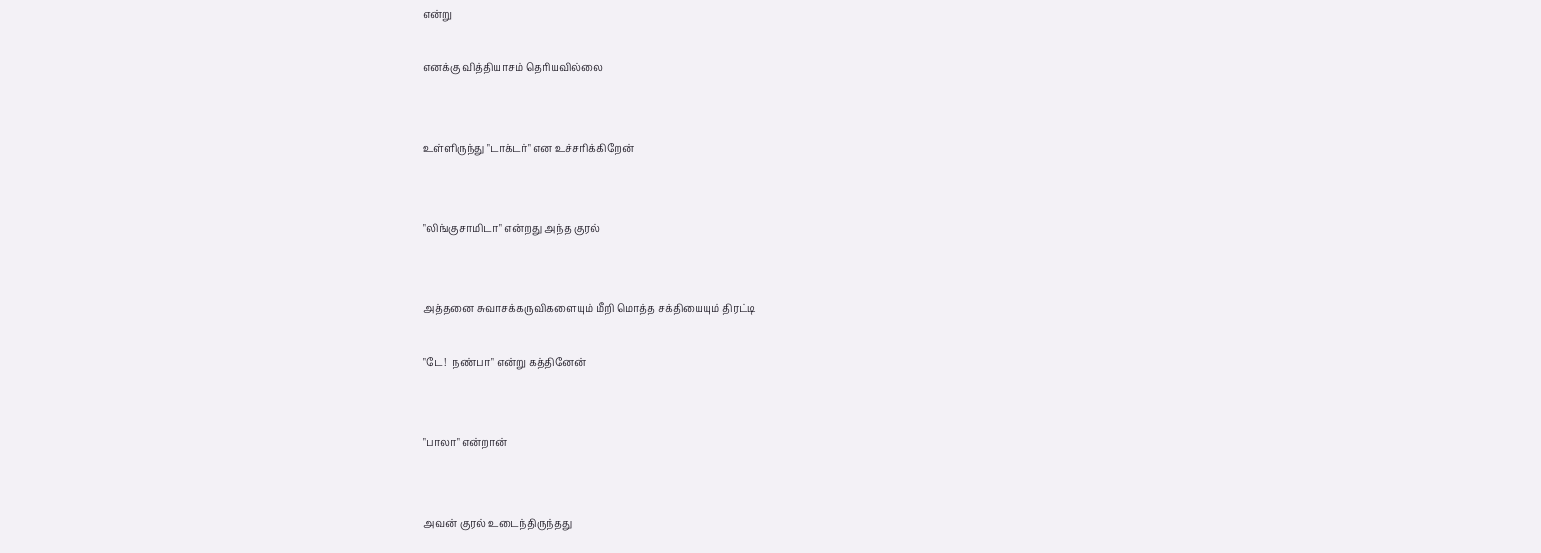என்று

எனக்கு வித்தியாசம் தெரியவில்லை


உள்ளிருந்து "டாக்டர்" என உச்சரிக்கிறேன்


"லிங்குசாமிடா" என்றது அந்த குரல்


அத்தனை சுவாசக்கருவிகளையும் மீறி மொத்த சக்தியையும் திரட்டி

"டே!  நண்பா" என்று கத்தினேன்


"பாலா" என்றான்


அவன் குரல் உடைந்திருந்தது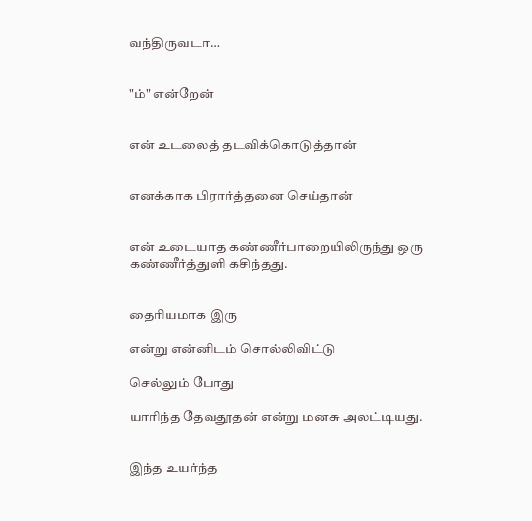வந்திருவடா…


"ம்" என்றேன்


என் உடலைத் தடவிக்கொடுத்தான்


எனக்காக பிரார்த்தனை செய்தான்


என் உடையாத கண்ணீர்பாறையிலிருந்து ஒரு கண்ணீர்த்துளி கசிந்தது.


தைரியமாக இரு

என்று என்னிடம் சொல்லிவிட்டு

செல்லும் போது

யாரிந்த தேவதூதன் என்று மனசு அலட்டியது.


இந்த உயர்ந்த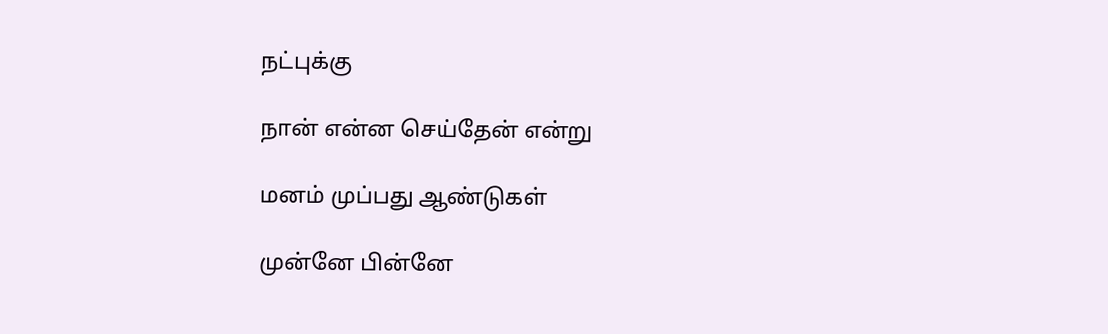நட்புக்கு

நான் என்ன செய்தேன் என்று

மனம் முப்பது ஆண்டுகள்

முன்னே பின்னே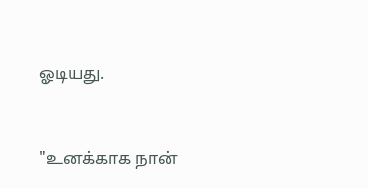ஓடியது.


"உனக்காக நான்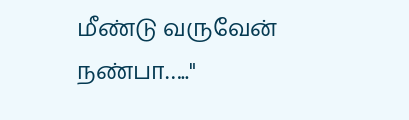மீண்டு வருவேன் நண்பா….."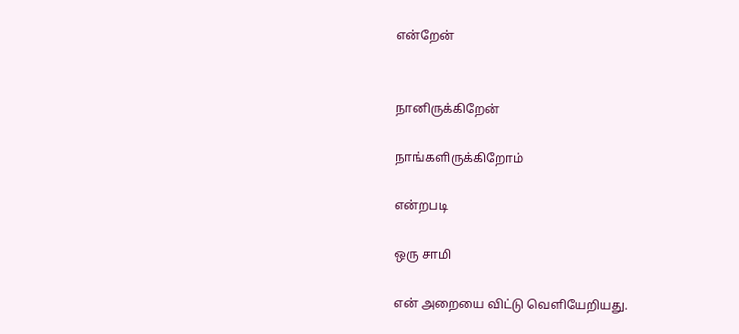என்றேன்


நானிருக்கிறேன்

நாங்களிருக்கிறோம்

என்றபடி

ஒரு சாமி

என் அறையை விட்டு வெளியேறியது.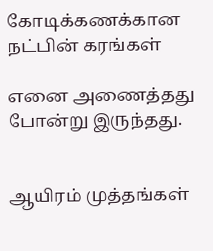கோடிக்கணக்கான நட்பின் கரங்கள்

எனை அணைத்தது போன்று இருந்தது.


ஆயிரம் முத்தங்கள்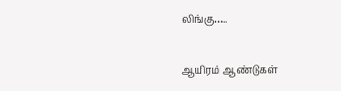லிங்கு…..

ஆயிரம் ஆண்டுகள்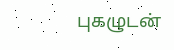புகழுடன்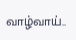வாழ்வாய்..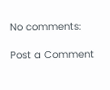No comments:

Post a Comment